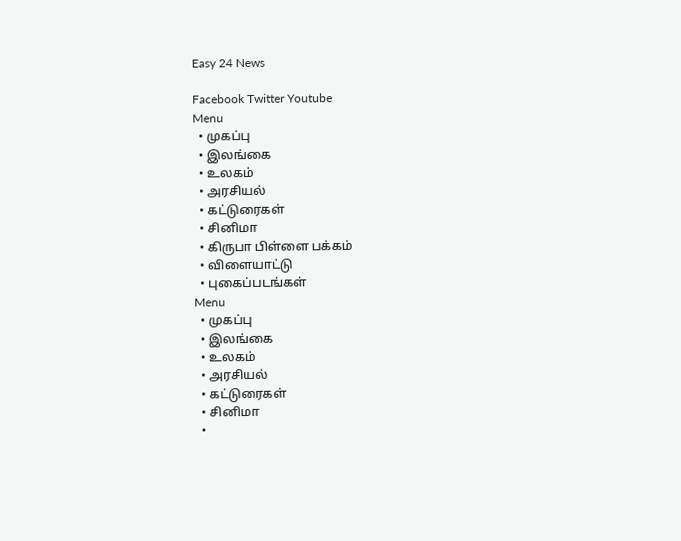Easy 24 News

Facebook Twitter Youtube
Menu
  • முகப்பு
  • இலங்கை
  • உலகம்
  • அரசியல்
  • கட்டுரைகள்
  • சினிமா
  • கிருபா பிள்ளை பக்கம்
  • விளையாட்டு
  • புகைப்படங்கள்
Menu
  • முகப்பு
  • இலங்கை
  • உலகம்
  • அரசியல்
  • கட்டுரைகள்
  • சினிமா
  •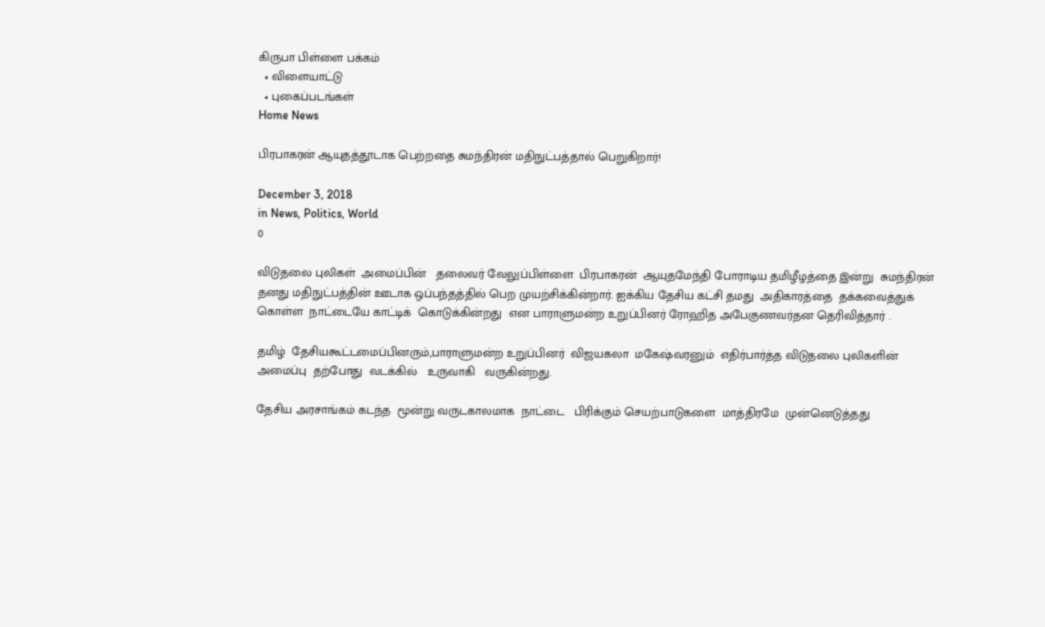கிருபா பிள்ளை பக்கம்
  • விளையாட்டு
  • புகைப்படங்கள்
Home News

பிரபாகரன் ஆயுதத்தூடாக பெற்றதை சுமந்திரன் மதிநுட்பத்தால் பெறுகிறார்!

December 3, 2018
in News, Politics, World
0

விடுதலை புலிகள்  அமைப்பின்   தலைவர் வேலுப்பிள்ளை  பிரபாகரன்  ஆயுதமேந்தி போராடிய தமிழீழத்தை இன்று  சுமந்திரன் தனது மதிநுட்பத்தின் ஊடாக ஒப்பந்தத்தில் பெற முயற்சிக்கின்றார். ஐக்கிய தேசிய கட்சி தமது  அதிகாரத்தை  தக்கவைத்துக் கொள்ள  நாட்டையே காட்டிக்  கொடுக்கின்றது  என பாராளுமன்ற உறுப்பினர் ரோஹித அபேகுணவர்தன தெரிவித்தார் .

தமிழ்  தேசியகூட்டமைப்பினரும்,பாராளுமன்ற உறுப்பினர்  விஜயகலா  மகேஷ்வரனும்  எதிர்பார்த்த விடுதலை புலிகளின் அமைப்பு  தற்போது  வடக்கில்   உருவாகி   வருகின்றது.

தேசிய அரசாங்கம் கடந்த  மூன்று வருடகாலமாக  நாட்டை   பிரிக்கும் செயற்பாடுகளை  மாத்திரமே  முன்னெடுத்தது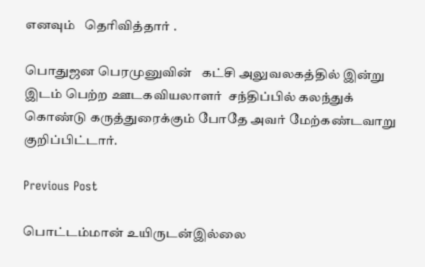எனவும்   தெரிவித்தார் .

பொதுஜன பெரமுனுவின்   கட்சி அலுவலகத்தில் இன்று  இடம் பெற்ற ஊடகவியலாளர்  சந்திப்பில் கலந்துக்  கொண்டு கருத்துரைக்கும் போதே அவர் மேற்கண்டவாறு குறிப்பிட்டார்.

Previous Post

பொட்டம்மான் உயிருடன்இல்லை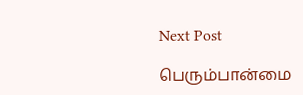Next Post

பெரும்பான்மை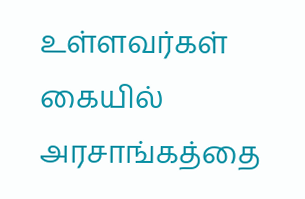உள்ளவர்கள் கையில் அரசாங்கத்தை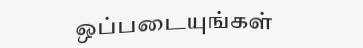ஒப்படையுங்கள்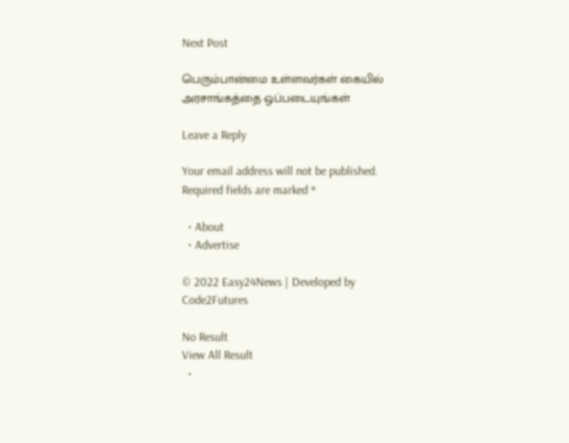Next Post

பெரும்பான்மை உள்ளவர்கள் கையில் அரசாங்கத்தை ஒப்படையுங்கள்

Leave a Reply

Your email address will not be published. Required fields are marked *

  • About
  • Advertise

© 2022 Easy24News | Developed by Code2Futures

No Result
View All Result
  •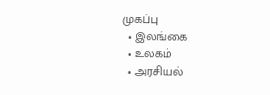முகப்பு
  • இலங்கை
  • உலகம்
  • அரசியல்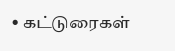• கட்டுரைகள்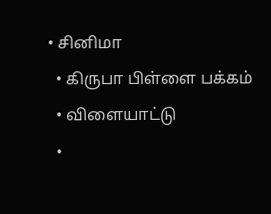• சினிமா
  • கிருபா பிள்ளை பக்கம்
  • விளையாட்டு
  •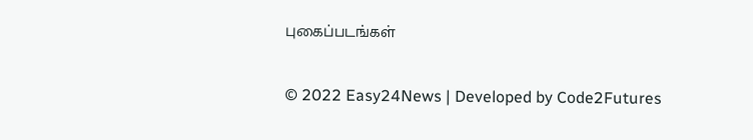புகைப்படங்கள்

© 2022 Easy24News | Developed by Code2Futures